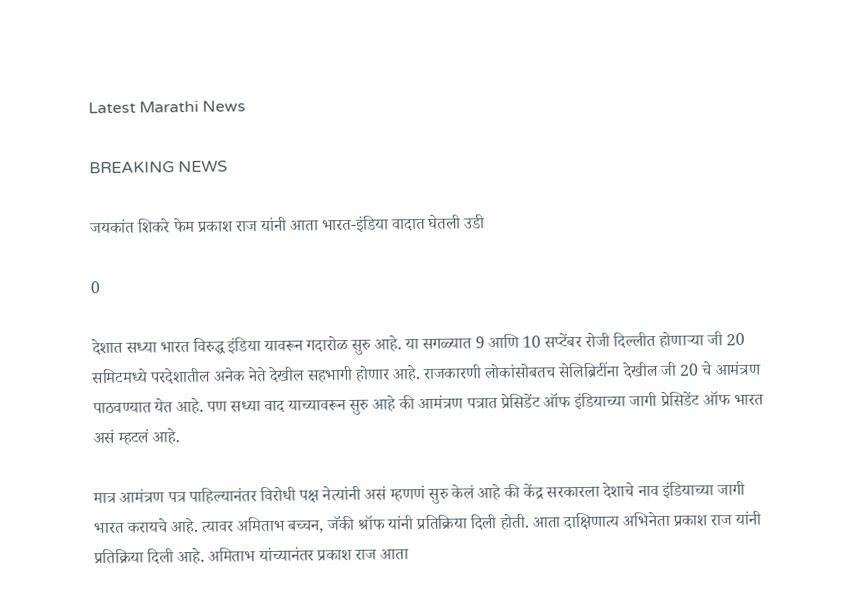Latest Marathi News

BREAKING NEWS

जयकांत शिकरे फेम प्रकाश राज यांनी आता भारत-इंडिया वादात घेतली उडी

0

देशात सध्या भारत विरुद्ध इंडिया यावरून गदारोळ सुरु आहे. या सगळ्यात 9 आणि 10 सप्टेंबर रोजी दिल्लीत होणाऱ्या जी 20 समिटमध्ये परदेशातील अनेक नेते देखील सहभागी होणार आहे. राजकारणी लोकांसोबतच सेलिब्रिटींना देखील जी 20 चे आमंत्रण पाठवण्यात येत आहे. पण सध्या वाद याच्यावरून सुरु आहे की आमंत्रण पत्रात प्रेसिडेंट ऑफ इंडियाच्या जागी प्रेसिडेंट ऑफ भारत असं म्हटलं आहे.

मात्र आमंत्रण पत्र पाहिल्यानंतर विरोधी पक्ष नेत्यांनी असं म्हणणं सुरु केलं आहे की केंद्र सरकारला देशाचे नाव इंडियाच्या जागी भारत करायचे आहे. त्यावर अमिताभ बच्चन, जॅकी श्रॉफ यांनी प्रतिक्रिया दिली होती. आता दाक्षिणात्य अभिनेता प्रकाश राज यांनी प्रतिक्रिया दिली आहे. अमिताभ यांच्यानंतर प्रकाश राज आता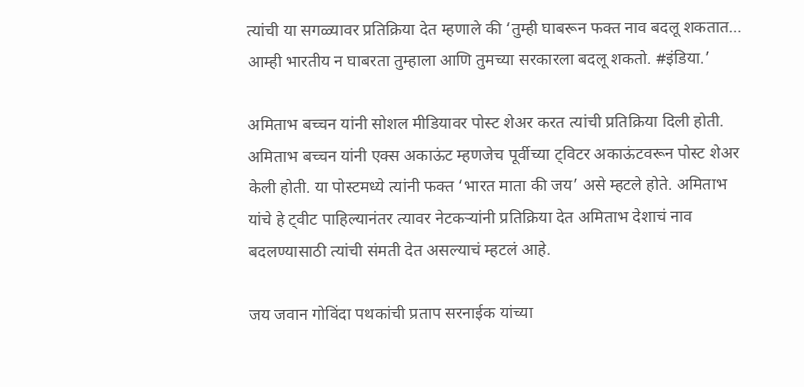त्यांची या सगळ्यावर प्रतिक्रिया देत म्हणाले की ‘तुम्ही घाबरून फक्त नाव बदलू शकतात… आम्ही भारतीय न घाबरता तुम्हाला आणि तुमच्या सरकारला बदलू शकतो. #इंडिया.’

अमिताभ बच्चन यांनी सोशल मीडियावर पोस्ट शेअर करत त्यांची प्रतिक्रिया दिली होती. अमिताभ बच्चन यांनी एक्स अकाऊंट म्हणजेच पूर्वीच्या ट्विटर अकाऊंटवरून पोस्ट शेअर केली होती. या पोस्टमध्ये त्यांनी फक्त ‘भारत माता की जय’ असे म्हटले होते. अमिताभ यांचे हे ट्वीट पाहिल्यानंतर त्यावर नेटकऱ्यांनी प्रतिक्रिया देत अमिताभ देशाचं नाव बदलण्यासाठी त्यांची संमती देत असल्याचं म्हटलं आहे.

जय जवान गोविंदा पथकांची प्रताप सरनाईक यांच्या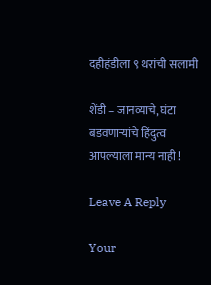दहीहंडीला ९ थरांची सलामी

शेंडी – जानव्याचे, घंटा बडवणाऱ्यांचे हिंदुत्व आपल्याला मान्य नाही !

Leave A Reply

Your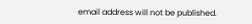email address will not be published.